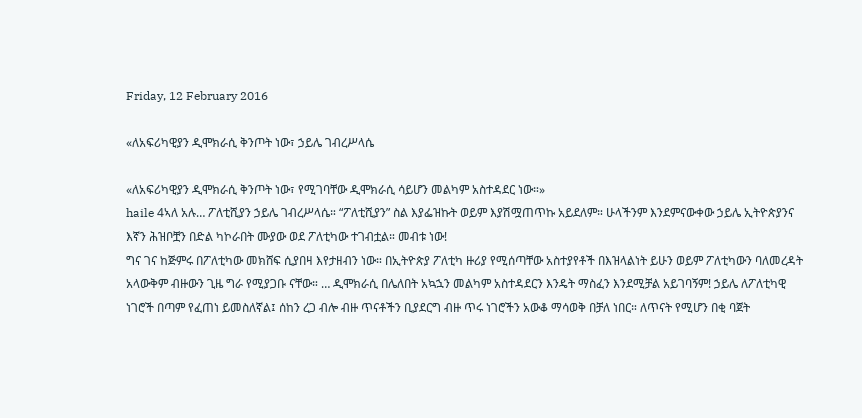Friday, 12 February 2016

«ለአፍሪካዊያን ዲሞክራሲ ቅንጦት ነው፣ ኃይሌ ገብረሥላሴ

«ለአፍሪካዊያን ዲሞክራሲ ቅንጦት ነው፣ የሚገባቸው ዲሞክራሲ ሳይሆን መልካም አስተዳደር ነው።»
haile 4ኣለ አሉ… ፖለቲሺያን ኃይሌ ገብረሥላሴ። “ፖለቲሺያን” ስል እያፌዝኩት ወይም እያሽሟጠጥኩ አይደለም። ሁላችንም እንደምናውቀው ኃይሌ ኢትዮጵያንና እኛን ሕዝቦቿን በድል ካኮራበት ሙያው ወደ ፖለቲካው ተገብቷል። መብቱ ነው!
ግና ገና ከጅምሩ በፖለቲካው መክሸፍ ሲያበዛ እየታዘብን ነው። በኢትዮጵያ ፖለቲካ ዙሪያ የሚሰጣቸው አስተያየቶች በእዝላልነት ይሁን ወይም ፖለቲካውን ባለመረዳት አላውቅም ብዙውን ጊዜ ግራ የሚያጋቡ ናቸው። … ዲሞክራሲ በሌለበት አኳኋን መልካም አስተዳደርን እንዴት ማስፈን እንደሚቻል አይገባኝም! ኃይሌ ለፖለቲካዊ ነገሮች በጣም የፈጠነ ይመስለኛል፤ ሰከን ረጋ ብሎ ብዙ ጥናቶችን ቢያደርግ ብዙ ጥሩ ነገሮችን አውቆ ማሳወቅ በቻለ ነበር። ለጥናት የሚሆን በቂ ባጀት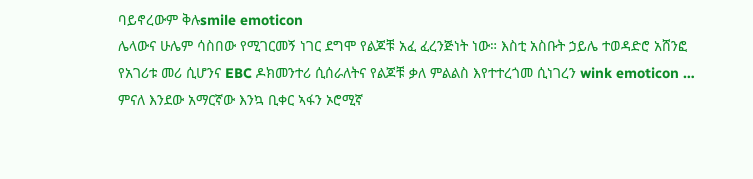ባይኖረውም ቅሉsmile emoticon
ሌላውና ሁሌም ሳስበው የሚገርመኝ ነገር ደግሞ የልጆቹ አፈ ፈረንጅነት ነው። እስቲ አስቡት ኃይሌ ተወዳድሮ አሸንፎ የአገሪቱ መሪ ሲሆንና EBC ዶክመንተሪ ሲሰራለትና የልጆቹ ቃለ ምልልስ እየተተረጎመ ሲነገረን wink emoticon … ምናለ እንደው አማርኛው እንኳ ቢቀር ኣፋን ኦሮሚኛ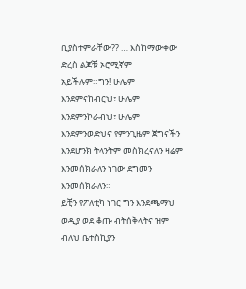ቢያስተምራቸው?? … እስከማውቀው ድረስ ልጆቹ ኦሮሚኛም አይችሉም።ግን! ሁሌም እንደምናከብርህ፣ ሁሌም እንደምንኮራብህ፣ ሁሌም እንደምንወድህና የምንጊዜም ጀግናችን እንደሆንክ ትላንትም መስክረናለን ዛሬም እንመሰክራለን ነገው ደግመን እንመሰክራለን።
ይቺን የፖለቲካ ነገር ግን እንደጫማህ ወዲያ ወደ ቆጡ ብትሰቅላትና ዝም ብለህ ቤተስኪያን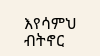እየሳምህ ብትኖር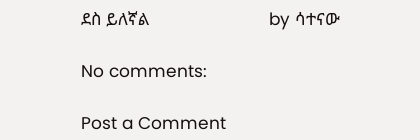ደስ ይለኛል                              by ሳተናው

No comments:

Post a Comment